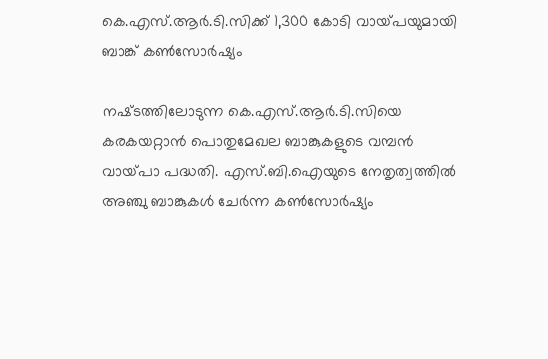കെ.എസ്‌.ആര്‍.ടി.സിക്ക്‌ 1,300 കോടി വായ്‌പയുമായി ബാങ്ക്‌ കണ്‍സോര്‍ഷ്യം

നഷ്‌ടത്തിലോടുന്ന കെ.എസ്‌.ആര്‍.ടി.സിയെ കരകയറ്റാന്‍ പൊതുമേഖല ബാങ്കുകളുടെ വമ്പന്‍ വായ്‌പാ പദ്ധതി. എസ്‌.ബി.ഐയുടെ നേതൃത്വത്തില്‍ അഞ്ചു ബാങ്കുകള്‍ ചേര്‍ന്ന കണ്‍സോര്‍ഷ്യം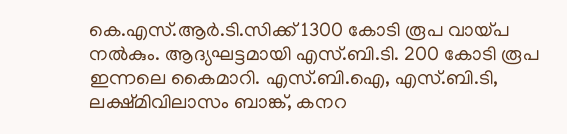കെ.എസ്‌.ആര്‍.ടി.സിക്ക്‌ 1300 കോടി രൂപ വായ്‌പ നല്‍കും. ആദ്യഘട്ടമായി എസ്‌.ബി.ടി. 200 കോടി രൂപ ഇന്നലെ കൈമാറി. എസ്‌.ബി.ഐ, എസ്‌.ബി.ടി, ലക്ഷ്‌മിവിലാസം ബാങ്ക്‌, കനറ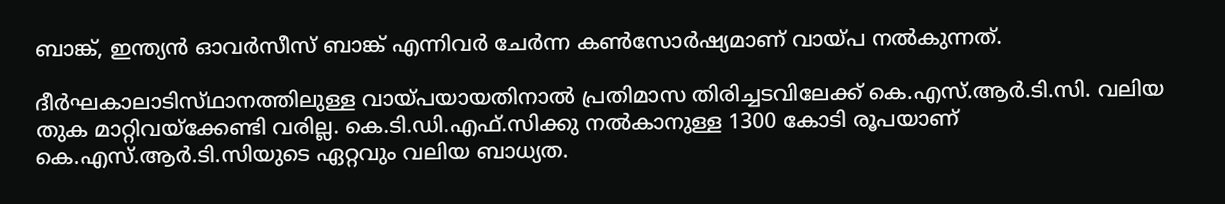ബാങ്ക്‌, ഇന്ത്യന്‍ ഓവര്‍സീസ്‌ ബാങ്ക്‌ എന്നിവര്‍ ചേര്‍ന്ന കണ്‍സോര്‍ഷ്യമാണ്‌ വായ്‌പ നല്‍കുന്നത്‌.

ദീര്‍ഘകാലാടിസ്‌ഥാനത്തിലുള്ള വായ്‌പയായതിനാല്‍ പ്രതിമാസ തിരിച്ചടവിലേക്ക്‌ കെ.എസ്‌.ആര്‍.ടി.സി. വലിയ തുക മാറ്റിവയ്‌ക്കേണ്ടി വരില്ല. കെ.ടി.ഡി.എഫ്‌.സിക്കു നല്‍കാനുള്ള 1300 കോടി രൂപയാണ്‌ കെ.എസ്‌.ആര്‍.ടി.സിയുടെ ഏറ്റവും വലിയ ബാധ്യത.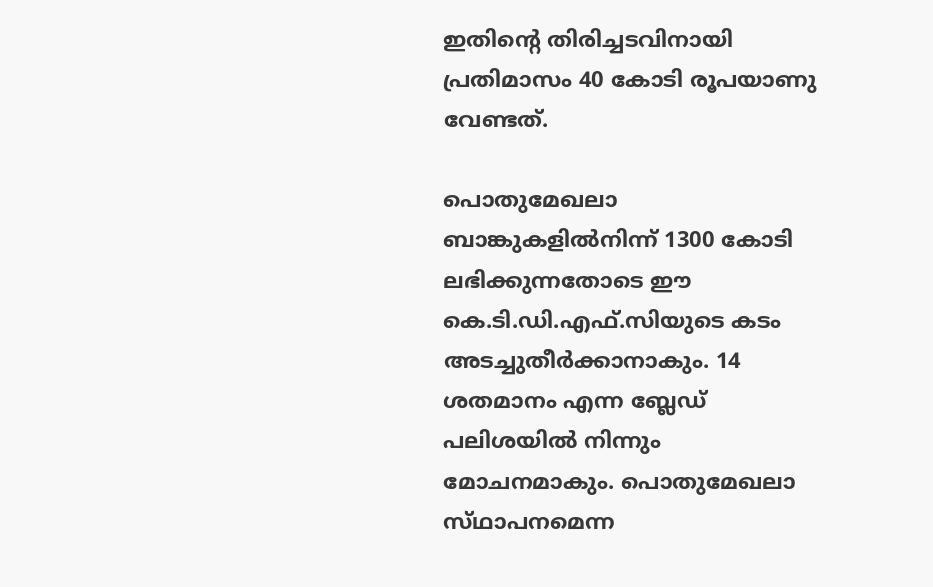ഇതിന്റെ തിരിച്ചടവിനായി പ്രതിമാസം 40 കോടി രൂപയാണു വേണ്ടത്‌.

പൊതുമേഖലാ ബാങ്കുകളില്‍നിന്ന്‌ 1300 കോടി ലഭിക്കുന്നതോടെ ഈ കെ.ടി.ഡി.എഫ്‌.സിയുടെ കടം അടച്ചുതീര്‍ക്കാനാകും. 14 ശതമാനം എന്ന ബ്ലേഡ്‌ പലിശയില്‍ നിന്നും മോചനമാകും. പൊതുമേഖലാ സ്‌ഥാപനമെന്ന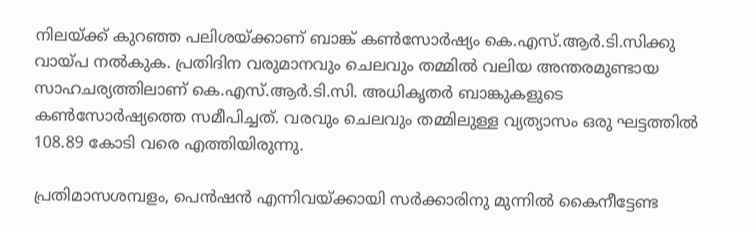നിലയ്‌ക്ക്‌ കുറഞ്ഞ പലിശയ്‌ക്കാണ്‌ ബാങ്ക്‌ കണ്‍സോര്‍ഷ്യം കെ.എസ്‌.ആര്‍.ടി.സിക്കു വായ്‌പ നല്‍കുക. പ്രതിദിന വരുമാനവും ചെലവും തമ്മില്‍ വലിയ അന്തരമുണ്ടായ സാഹചര്യത്തിലാണ്‌ കെ.എസ്‌.ആര്‍.ടി.സി. അധികൃതര്‍ ബാങ്കുകളുടെ കണ്‍സോര്‍ഷ്യത്തെ സമീപിച്ചത്‌. വരവും ചെലവും തമ്മിലുള്ള വ്യത്യാസം ഒരു ഘട്ടത്തില്‍ 108.89 കോടി വരെ എത്തിയിരുന്നു.

പ്രതിമാസശമ്പളം, പെന്‍ഷന്‍ എന്നിവയ്‌ക്കായി സര്‍ക്കാരിനു മുന്നില്‍ കൈനീട്ടേണ്ട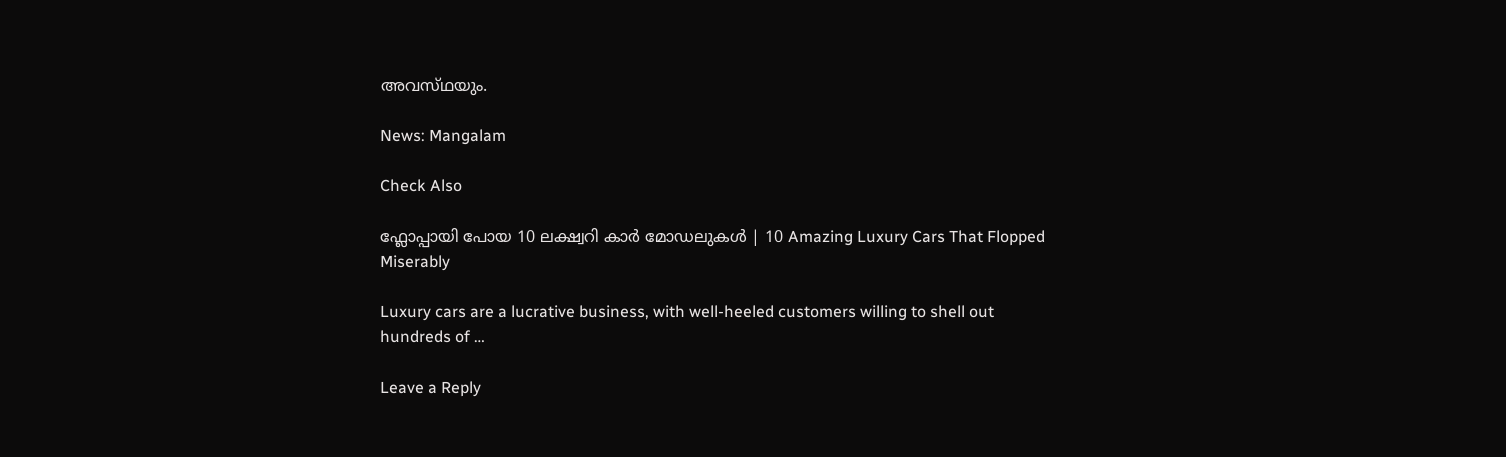അവസ്‌ഥയും.

News: Mangalam

Check Also

ഫ്ലോപ്പായി പോയ 10 ലക്ഷ്വറി കാർ മോഡലുകൾ | 10 Amazing Luxury Cars That Flopped Miserably

Luxury cars are a lucrative business, with well-heeled customers willing to shell out hundreds of …

Leave a Reply